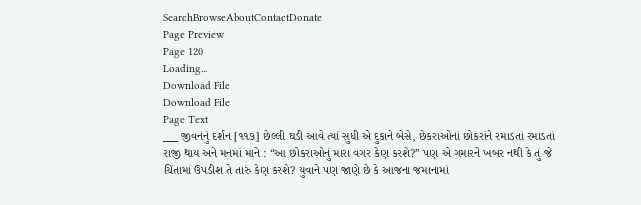SearchBrowseAboutContactDonate
Page Preview
Page 120
Loading...
Download File
Download File
Page Text
___ જીવનનું દર્શન [૧૧૭] છેલ્લી ઘડી આવે ત્યાં સુધી એ દુકાને બેસે, છેકરાઓનાં છોકરાંને રમાડતાં રમાડતાં રાજી થાય અને મનમાં માને : “આ છોકરાઓનું મારા વગર કેણ કરશે?” પણ એ ગમારને ખબર નથી કે તું જે ચિંતામાં ઉપડીશ તે તારું કેણ કરશે? યુવાને પણ જાણે છે કે આજના જમાનામાં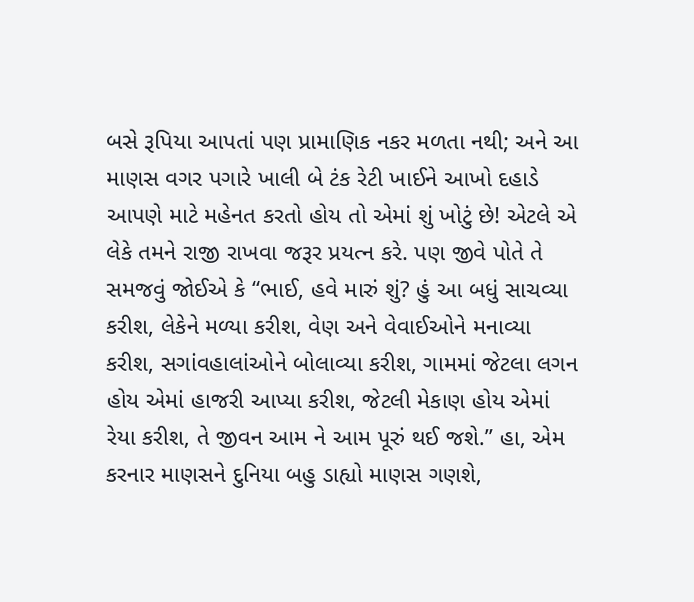બસે રૂપિયા આપતાં પણ પ્રામાણિક નકર મળતા નથી; અને આ માણસ વગર પગારે ખાલી બે ટંક રેટી ખાઈને આખો દહાડે આપણે માટે મહેનત કરતો હોય તો એમાં શું ખોટું છે! એટલે એ લેકે તમને રાજી રાખવા જરૂર પ્રયત્ન કરે. પણ જીવે પોતે તે સમજવું જોઈએ કે “ભાઈ, હવે મારું શું? હું આ બધું સાચવ્યા કરીશ, લેકેને મળ્યા કરીશ, વેણ અને વેવાઈઓને મનાવ્યા કરીશ, સગાંવહાલાંઓને બોલાવ્યા કરીશ, ગામમાં જેટલા લગન હોય એમાં હાજરી આપ્યા કરીશ, જેટલી મેકાણ હોય એમાં રેયા કરીશ, તે જીવન આમ ને આમ પૂરું થઈ જશે.” હા, એમ કરનાર માણસને દુનિયા બહુ ડાહ્યો માણસ ગણશે,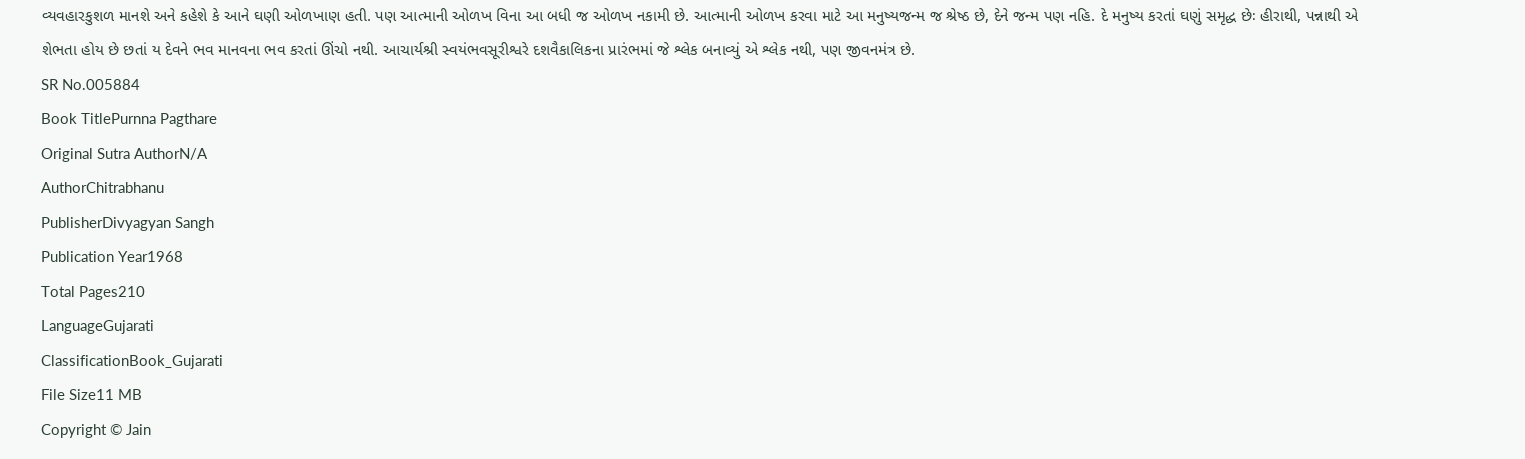વ્યવહારકુશળ માનશે અને કહેશે કે આને ઘણી ઓળખાણ હતી. પણ આત્માની ઓળખ વિના આ બધી જ ઓળખ નકામી છે. આત્માની ઓળખ કરવા માટે આ મનુષ્યજન્મ જ શ્રેષ્ઠ છે, દેને જન્મ પણ નહિ. દે મનુષ્ય કરતાં ઘણું સમૃદ્ધ છેઃ હીરાથી, પન્નાથી એ શેભતા હોય છે છતાં ય દેવને ભવ માનવના ભવ કરતાં ઊંચો નથી. આચાર્યશ્રી સ્વયંભવસૂરીશ્વરે દશવૈકાલિકના પ્રારંભમાં જે શ્લેક બનાવ્યું એ શ્લેક નથી, પણ જીવનમંત્ર છે.
SR No.005884
Book TitlePurnna Pagthare
Original Sutra AuthorN/A
AuthorChitrabhanu
PublisherDivyagyan Sangh
Publication Year1968
Total Pages210
LanguageGujarati
ClassificationBook_Gujarati
File Size11 MB
Copyright © Jain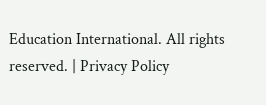Education International. All rights reserved. | Privacy Policy